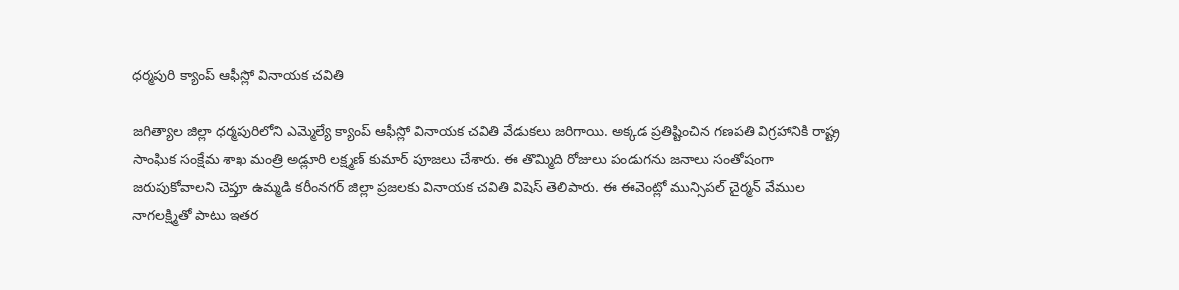ధర్మపురి క్యాంప్ ఆఫీస్లో వినాయక చవితి

జగిత్యాల జిల్లా ధర్మపురిలోని ఎమ్మెల్యే క్యాంప్ ఆఫీస్లో వినాయక చవితి వేడుకలు జరిగాయి. అక్కడ ప్రతిష్టించిన గణపతి విగ్రహానికి రాష్ట్ర సాంఘిక సంక్షేమ శాఖ మంత్రి అడ్లూరి లక్ష్మణ్ కుమార్ పూజలు చేశారు. ఈ తొమ్మిది రోజులు పండుగను జనాలు సంతోషంగా జరుపుకోవాలని చెప్తూ ఉమ్మడి కరీంనగర్ జిల్లా ప్రజలకు వినాయక చవితి విషెస్ తెలిపారు. ఈ ఈవెంట్లో మున్సిపల్ చైర్మన్ వేముల నాగలక్ష్మితో పాటు ఇతర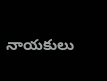నాయకులు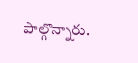పాల్గొన్నారు.